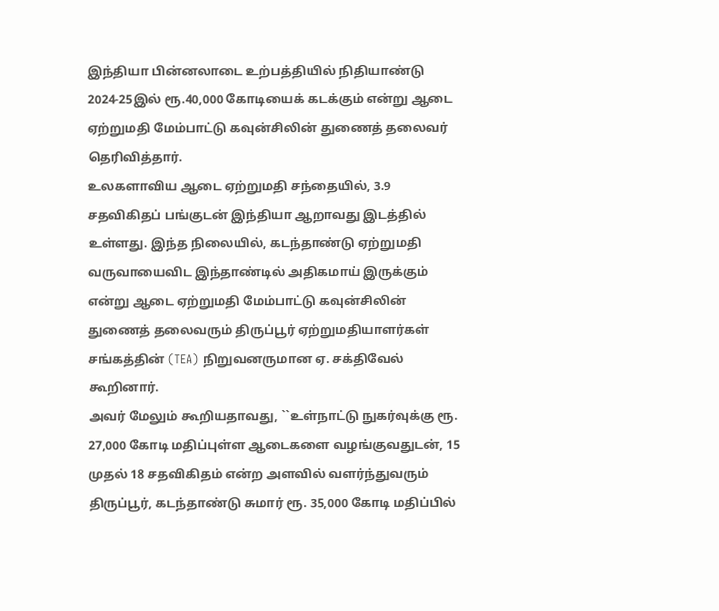இந்தியா பின்னலாடை உற்பத்தியில் நிதியாண்டு 2024-25இல் ரூ.40,000 கோடியைக் கடக்கும் என்று ஆடை ஏற்றுமதி மேம்பாட்டு கவுன்சிலின் துணைத் தலைவர் தெரிவித்தார்.
உலகளாவிய ஆடை ஏற்றுமதி சந்தையில், 3.9 சதவிகிதப் பங்குடன் இந்தியா ஆறாவது இடத்தில் உள்ளது. இந்த நிலையில், கடந்தாண்டு ஏற்றுமதி வருவாயைவிட இந்தாண்டில் அதிகமாய் இருக்கும் என்று ஆடை ஏற்றுமதி மேம்பாட்டு கவுன்சிலின் துணைத் தலைவரும் திருப்பூர் ஏற்றுமதியாளர்கள் சங்கத்தின் (TEA) நிறுவனருமான ஏ. சக்திவேல் கூறினார்.
அவர் மேலும் கூறியதாவது, ``உள்நாட்டு நுகர்வுக்கு ரூ. 27,000 கோடி மதிப்புள்ள ஆடைகளை வழங்குவதுடன், 15 முதல் 18 சதவிகிதம் என்ற அளவில் வளர்ந்துவரும் திருப்பூர், கடந்தாண்டு சுமார் ரூ. 35,000 கோடி மதிப்பில்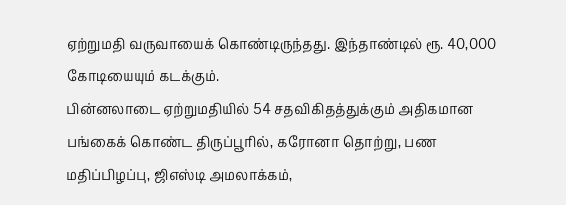ஏற்றுமதி வருவாயைக் கொண்டிருந்தது. இந்தாண்டில் ரூ. 40,000 கோடியையும் கடக்கும்.
பின்னலாடை ஏற்றுமதியில் 54 சதவிகிதத்துக்கும் அதிகமான பங்கைக் கொண்ட திருப்பூரில், கரோனா தொற்று, பண மதிப்பிழப்பு, ஜிஎஸ்டி அமலாக்கம்,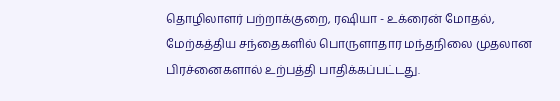தொழிலாளர் பற்றாக்குறை, ரஷியா - உக்ரைன் மோதல், மேற்கத்திய சந்தைகளில் பொருளாதார மந்தநிலை முதலான பிரச்னைகளால் உற்பத்தி பாதிக்கப்பட்டது.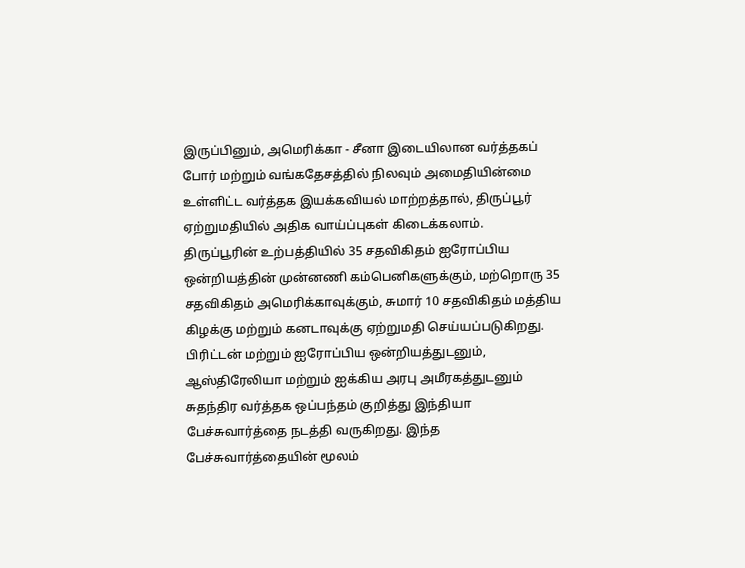இருப்பினும், அமெரிக்கா - சீனா இடையிலான வர்த்தகப் போர் மற்றும் வங்கதேசத்தில் நிலவும் அமைதியின்மை உள்ளிட்ட வர்த்தக இயக்கவியல் மாற்றத்தால், திருப்பூர் ஏற்றுமதியில் அதிக வாய்ப்புகள் கிடைக்கலாம்.
திருப்பூரின் உற்பத்தியில் 35 சதவிகிதம் ஐரோப்பிய ஒன்றியத்தின் முன்னணி கம்பெனிகளுக்கும், மற்றொரு 35 சதவிகிதம் அமெரிக்காவுக்கும், சுமார் 10 சதவிகிதம் மத்திய கிழக்கு மற்றும் கனடாவுக்கு ஏற்றுமதி செய்யப்படுகிறது.
பிரிட்டன் மற்றும் ஐரோப்பிய ஒன்றியத்துடனும், ஆஸ்திரேலியா மற்றும் ஐக்கிய அரபு அமீரகத்துடனும் சுதந்திர வர்த்தக ஒப்பந்தம் குறித்து இந்தியா பேச்சுவார்த்தை நடத்தி வருகிறது. இந்த பேச்சுவார்த்தையின் மூலம்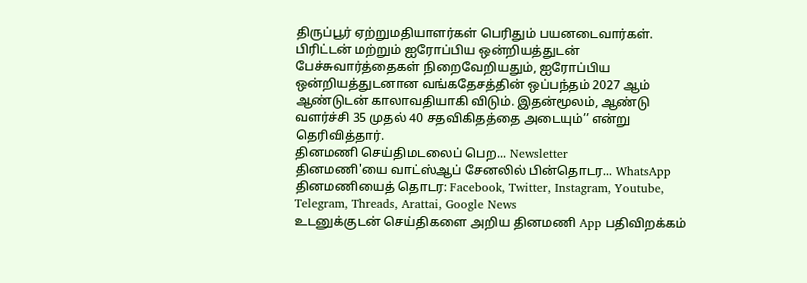திருப்பூர் ஏற்றுமதியாளர்கள் பெரிதும் பயனடைவார்கள்.
பிரிட்டன் மற்றும் ஐரோப்பிய ஒன்றியத்துடன் பேச்சுவார்த்தைகள் நிறைவேறியதும், ஐரோப்பிய ஒன்றியத்துடனான வங்கதேசத்தின் ஒப்பந்தம் 2027 ஆம் ஆண்டுடன் காலாவதியாகி விடும். இதன்மூலம், ஆண்டு வளர்ச்சி 35 முதல் 40 சதவிகிதத்தை அடையும்’’ என்று தெரிவித்தார்.
தினமணி செய்திமடலைப் பெற... Newsletter
தினமணி'யை வாட்ஸ்ஆப் சேனலில் பின்தொடர... WhatsApp
தினமணியைத் தொடர: Facebook, Twitter, Instagram, Youtube, Telegram, Threads, Arattai, Google News
உடனுக்குடன் செய்திகளை அறிய தினமணி App பதிவிறக்கம்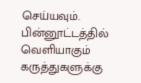செய்யவும்.
பின்னூட்டத்தில் வெளியாகும் கருத்துகளுக்கு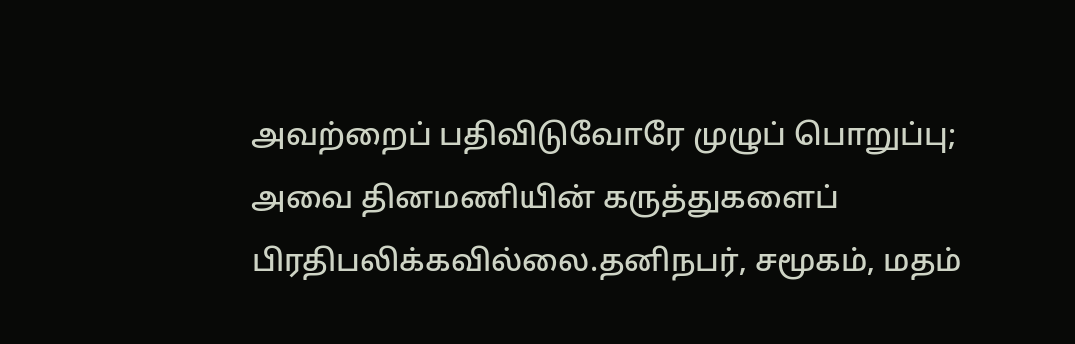அவற்றைப் பதிவிடுவோரே முழுப் பொறுப்பு; அவை தினமணியின் கருத்துகளைப் பிரதிபலிக்கவில்லை.தனிநபர், சமூகம், மதம்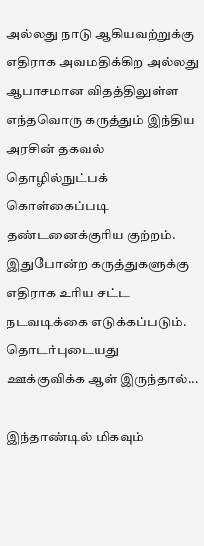அல்லது நாடு ஆகியவற்றுக்கு எதிராக அவமதிக்கிற அல்லது ஆபாசமான விதத்திலுள்ள எந்தவொரு கருத்தும் இந்திய அரசின் தகவல் தொழில்நுட்பக் கொள்கைப்படி தண்டனைக்குரிய குற்றம். இதுபோன்ற கருத்துகளுக்கு எதிராக உரிய சட்ட நடவடிக்கை எடுக்கப்படும்.
தொடர்புடையது
ஊக்குவிக்க ஆள் இருந்தால்...

இந்தாண்டில் மிகவும்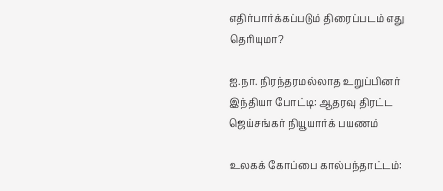எதிர்பார்க்கப்படும் திரைப்படம் எது தெரியுமா?

ஐ.நா. நிரந்தரமல்லாத உறுப்பினர் இந்தியா போட்டி: ஆதரவு திரட்ட ஜெய்சங்கர் நியூயார்க் பயணம்

உலகக் கோப்பை கால்பந்தாட்டம்: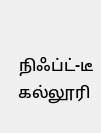நிஃப்ட்-டீ கல்லூரி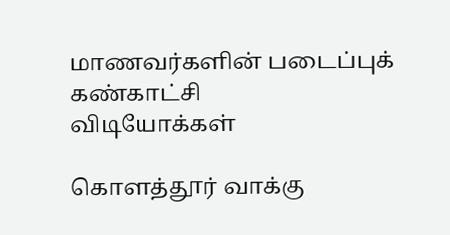மாணவர்களின் படைப்புக் கண்காட்சி
விடியோக்கள்

கொளத்தூர் வாக்கு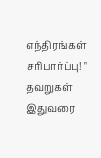எந்திரங்கள் சரிபார்ப்பு! " தவறுகள் இதுவரை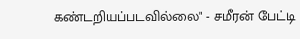கண்டறியப்படவில்லை" - சமீரன் பேட்டி